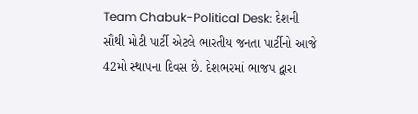Team Chabuk-Political Desk: દેશની સૌથી મોટી પાર્ટી એટલે ભારતીય જનતા પાર્ટીનો આજે 42મો સ્થાપના દિવસ છે. દેશભરમાં ભાજપ દ્વારા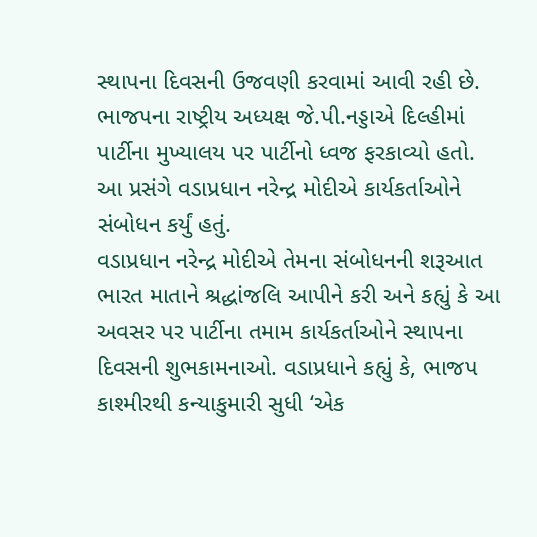સ્થાપના દિવસની ઉજવણી કરવામાં આવી રહી છે. ભાજપના રાષ્ટ્રીય અધ્યક્ષ જે.પી.નડ્ડાએ દિલ્હીમાં પાર્ટીના મુખ્યાલય પર પાર્ટીનો ધ્વજ ફરકાવ્યો હતો. આ પ્રસંગે વડાપ્રધાન નરેન્દ્ર મોદીએ કાર્યકર્તાઓને સંબોધન કર્યું હતું.
વડાપ્રધાન નરેન્દ્ર મોદીએ તેમના સંબોધનની શરૂઆત ભારત માતાને શ્રદ્ધાંજલિ આપીને કરી અને કહ્યું કે આ અવસર પર પાર્ટીના તમામ કાર્યકર્તાઓને સ્થાપના દિવસની શુભકામનાઓ. વડાપ્રધાને કહ્યું કે, ભાજપ કાશ્મીરથી કન્યાકુમારી સુધી ‘એક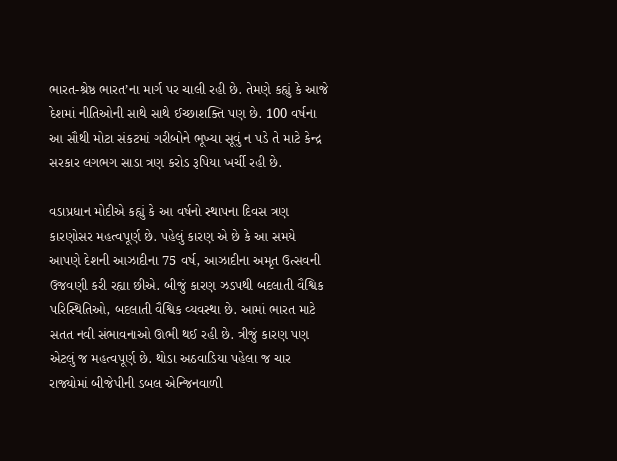ભારત-શ્રેષ્ઠ ભારત’ના માર્ગ પર ચાલી રહી છે. તેમણે કહ્યું કે આજે દેશમાં નીતિઓની સાથે સાથે ઈચ્છાશક્તિ પણ છે. 100 વર્ષના આ સૌથી મોટા સંકટમાં ગરીબોને ભૂખ્યા સૂવું ન પડે તે માટે કેન્દ્ર સરકાર લગભગ સાડા ત્રણ કરોડ રૂપિયા ખર્ચી રહી છે.

વડાપ્રધાન મોદીએ કહ્યું કે આ વર્ષનો સ્થાપના દિવસ ત્રણ કારણોસર મહત્વપૂર્ણ છે. પહેલું કારણ એ છે કે આ સમયે આપણે દેશની આઝાદીના 75 વર્ષ, આઝાદીના અમૃત ઉત્સવની ઉજવણી કરી રહ્યા છીએ. બીજું કારણ ઝડપથી બદલાતી વૈશ્વિક પરિસ્થિતિઓ, બદલાતી વૈશ્વિક વ્યવસ્થા છે. આમાં ભારત માટે સતત નવી સંભાવનાઓ ઊભી થઈ રહી છે. ત્રીજું કારણ પણ એટલું જ મહત્વપૂર્ણ છે. થોડા અઠવાડિયા પહેલા જ ચાર રાજ્યોમાં બીજેપીની ડબલ એન્જિનવાળી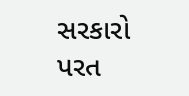સરકારો પરત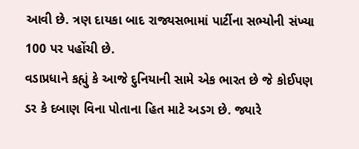આવી છે. ત્રણ દાયકા બાદ રાજ્યસભામાં પાર્ટીના સભ્યોની સંખ્યા 100 પર પહોંચી છે.
વડાપ્રધાને કહ્યું કે આજે દુનિયાની સામે એક ભારત છે જે કોઈપણ ડર કે દબાણ વિના પોતાના હિત માટે અડગ છે. જ્યારે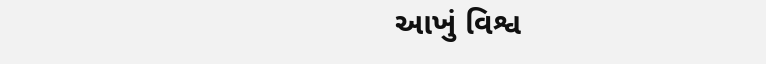આખું વિશ્વ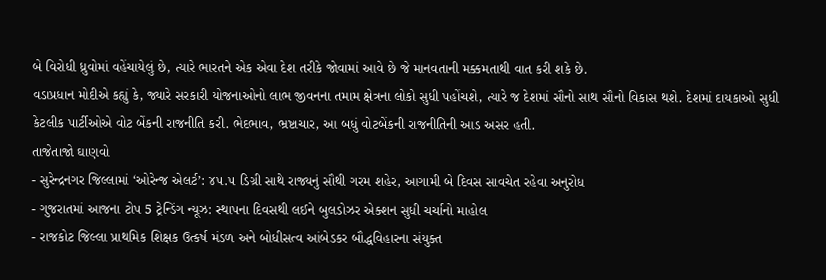બે વિરોધી ધ્રુવોમાં વહેંચાયેલું છે, ત્યારે ભારતને એક એવા દેશ તરીકે જોવામાં આવે છે જે માનવતાની મક્કમતાથી વાત કરી શકે છે.
વડાપ્રધાન મોદીએ કહ્યું કે, જ્યારે સરકારી યોજનાઓનો લાભ જીવનના તમામ ક્ષેત્રના લોકો સુધી પહોંચશે, ત્યારે જ દેશમાં સૌનો સાથ સૌનો વિકાસ થશે. દેશમાં દાયકાઓ સુધી કેટલીક પાર્ટીઓએ વોટ બેંકની રાજનીતિ કરી. ભેદભાવ, ભ્રષ્ટાચાર, આ બધું વોટબેંકની રાજનીતિની આડ અસર હતી.
તાજેતાજો ઘાણવો
- સુરેન્દ્રનગર જિલ્લામાં ‘ઓરેન્જ એલર્ટ’: ૪૫.૫ ડિગ્રી સાથે રાજ્યનું સૌથી ગરમ શહેર, આગામી બે દિવસ સાવચેત રહેવા અનુરોધ
- ગુજરાતમાં આજના ટોપ 5 ટ્રેન્ડિંગ ન્યૂઝ: સ્થાપના દિવસથી લઈને બુલડોઝર એક્શન સુધી ચર્ચાનો માહોલ
- રાજકોટ જિલ્લા પ્રાથમિક શિક્ષક ઉત્કર્ષ મંડળ અને બોધીસત્વ આંબેડકર બૌદ્ધવિહારના સંયુક્ત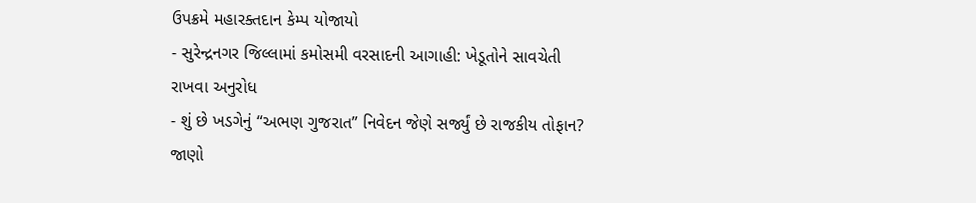ઉપક્રમે મહારક્તદાન કેમ્પ યોજાયો
- સુરેન્દ્રનગર જિલ્લામાં કમોસમી વરસાદની આગાહી: ખેડૂતોને સાવચેતી રાખવા અનુરોધ
- શું છે ખડગેનું “અભણ ગુજરાત” નિવેદન જેણે સર્જ્યું છે રાજકીય તોફાન? જાણો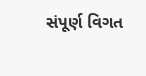સંપૂર્ણ વિગત